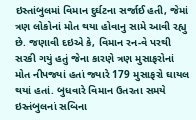ઇસ્તાંબુલમાં વિમાન દુર્ઘટના સર્જાઈ હતી, જેમાં ત્રણ લોકોનાં મોત થયા હોવાનુ સામે આવી રહ્યુ છે. જણાવી દઇએ કે, વિમાન રન-વે પરથી સરકી ગયું હતું જેના કારણે ત્રણ મુસાફરોનાં મોત નીપજ્યાં હતાં જ્યારે 179 મુસાફરો ઘાયલ થયાં હતાં. બુધવારે વિમાન ઉતરતા સમયે ઇસ્તંબુલનાં સબિના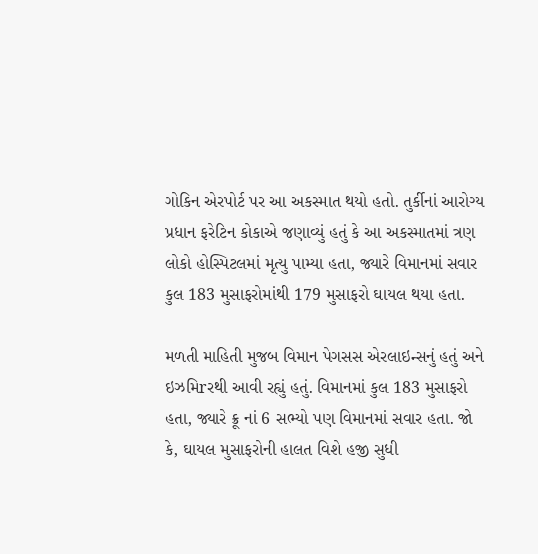ગોકિન એરપોર્ટ પર આ અકસ્માત થયો હતો. તુર્કીનાં આરોગ્ય પ્રધાન ફરેટિન કોકાએ જણાવ્યું હતું કે આ અકસ્માતમાં ત્રણ લોકો હોસ્પિટલમાં મૃત્યુ પામ્યા હતા, જ્યારે વિમાનમાં સવાર કુલ 183 મુસાફરોમાંથી 179 મુસાફરો ઘાયલ થયા હતા.

મળતી માહિતી મુજબ વિમાન પેગસસ એરલાઇન્સનું હતું અને ઇઝમિrરથી આવી રહ્યું હતું. વિમાનમાં કુલ 183 મુસાફરો હતા, જ્યારે ક્રૂ નાં 6 સભ્યો પણ વિમાનમાં સવાર હતા. જો કે, ઘાયલ મુસાફરોની હાલત વિશે હજી સુધી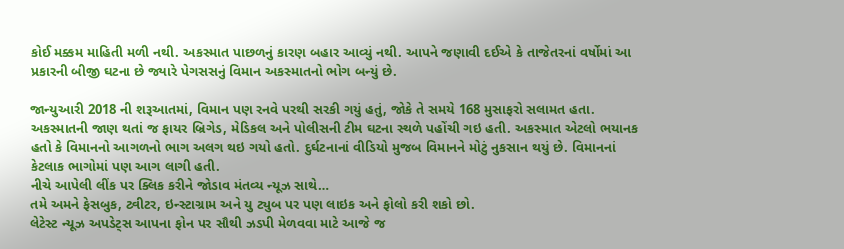કોઈ મક્કમ માહિતી મળી નથી. અકસ્માત પાછળનું કારણ બહાર આવ્યું નથી. આપને જણાવી દઈએ કે તાજેતરનાં વર્ષોમાં આ પ્રકારની બીજી ઘટના છે જ્યારે પેગસસનું વિમાન અકસ્માતનો ભોગ બન્યું છે.

જાન્યુઆરી 2018 ની શરૂઆતમાં, વિમાન પણ રનવે પરથી સરકી ગયું હતું, જોકે તે સમયે 168 મુસાફરો સલામત હતા. અકસ્માતની જાણ થતાં જ ફાયર બ્રિગેડ, મેડિકલ અને પોલીસની ટીમ ઘટના સ્થળે પહોંચી ગઇ હતી. અકસ્માત એટલો ભયાનક હતો કે વિમાનનો આગળનો ભાગ અલગ થઇ ગયો હતો. દુર્ઘટનાનાં વીડિયો મુજબ વિમાનને મોટું નુકસાન થયું છે. વિમાનનાં કેટલાક ભાગોમાં પણ આગ લાગી હતી.
નીચે આપેલી લીંક પર ક્લિક કરીને જોડાવ મંતવ્ય ન્યૂઝ સાથે…
તમે અમને ફેસબુક, ટ્વીટર, ઇન્સ્ટાગ્રામ અને યુ ટ્યુબ પર પણ લાઇક અને ફોલો કરી શકો છો.
લેટેસ્ટ ન્યૂઝ અપડેટ્સ આપના ફોન પર સૌથી ઝડપી મેળવવા માટે આજે જ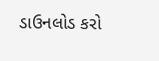ડાઉનલોડ કરો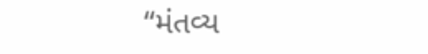“મંતવ્ય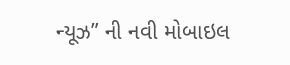ન્યૂઝ” ની નવી મોબાઇલ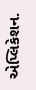એપ્લિકેશન.